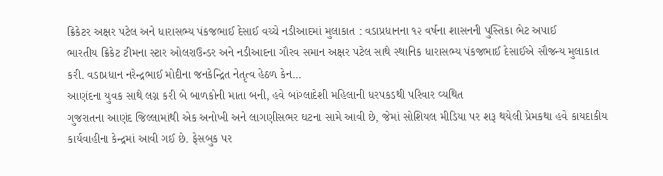ક્રિકેટર અક્ષર પટેલ અને ધારાસભ્ય પંકજભાઈ દેસાઈ વચ્ચે નડીઆદમાં મુલાકાત : વડાપ્રધાનના ૧૨ વર્ષના શાસનની પુસ્તિકા ભેટ અપાઈ
ભારતીય ક્રિકેટ ટીમના સ્ટાર ઓલરાઉન્ડર અને નડીઆદના ગૌરવ સમાન અક્ષર પટેલ સાથે સ્થાનિક ધારાસભ્ય પંકજભાઈ દેસાઈએ સૌજન્ય મુલાકાત કરી. વડાપ્રધાન નરેન્દ્રભાઈ મોદીના જનકેન્દ્રિત નેતૃત્વ હેઠળ કેન...
આણંદના યુવક સાથે લગ્ન કરી બે બાળકોની માતા બની, હવે બાંગ્લાદેશી મહિલાની ધરપકડથી પરિવાર વ્યથિત
ગુજરાતના આણંદ જિલ્લામાંથી એક અનોખી અને લાગણીસભર ઘટના સામે આવી છે, જેમાં સોશિયલ મીડિયા પર શરૂ થયેલી પ્રેમકથા હવે કાયદાકીય કાર્યવાહીના કેન્દ્રમાં આવી ગઈ છે. ફેસબુક પર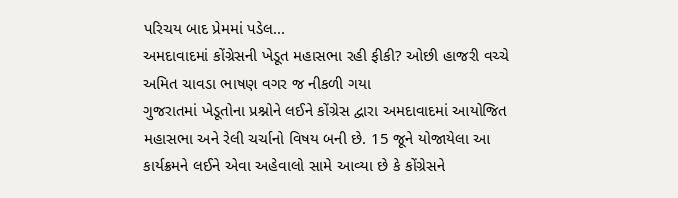પરિચય બાદ પ્રેમમાં પડેલ...
અમદાવાદમાં કોંગ્રેસની ખેડૂત મહાસભા રહી ફીકી? ઓછી હાજરી વચ્ચે અમિત ચાવડા ભાષણ વગર જ નીકળી ગયા
ગુજરાતમાં ખેડૂતોના પ્રશ્નોને લઈને કોંગ્રેસ દ્વારા અમદાવાદમાં આયોજિત મહાસભા અને રેલી ચર્ચાનો વિષય બની છે. 15 જૂને યોજાયેલા આ કાર્યક્રમને લઈને એવા અહેવાલો સામે આવ્યા છે કે કોંગ્રેસને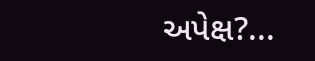અપેક્ષ?...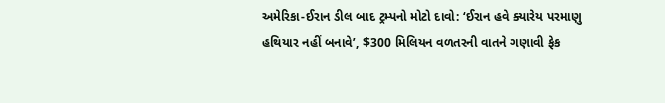અમેરિકા-ઈરાન ડીલ બાદ ટ્રમ્પનો મોટો દાવો: ‘ઈરાન હવે ક્યારેય પરમાણુ હથિયાર નહીં બનાવે’, $300 મિલિયન વળતરની વાતને ગણાવી ફેક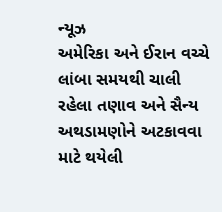ન્યૂઝ
અમેરિકા અને ઈરાન વચ્ચે લાંબા સમયથી ચાલી રહેલા તણાવ અને સૈન્ય અથડામણોને અટકાવવા માટે થયેલી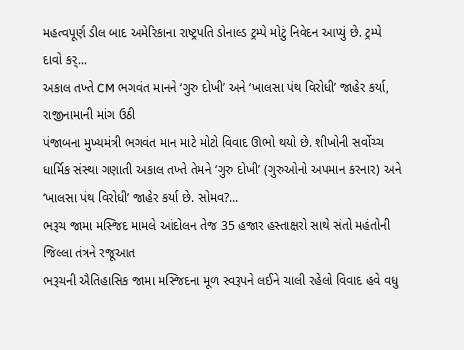મહત્વપૂર્ણ ડીલ બાદ અમેરિકાના રાષ્ટ્રપતિ ડોનાલ્ડ ટ્રમ્પે મોટું નિવેદન આપ્યું છે. ટ્રમ્પે દાવો કર્...
અકાલ તખ્તે CM ભગવંત માનને ‘ગુરુ દોખી’ અને ‘ખાલસા પંથ વિરોધી’ જાહેર કર્યા, રાજીનામાની માંગ ઉઠી
પંજાબના મુખ્યમંત્રી ભગવંત માન માટે મોટો વિવાદ ઊભો થયો છે. શીખોની સર્વોચ્ચ ધાર્મિક સંસ્થા ગણાતી અકાલ તખ્તે તેમને ‘ગુરુ દોખી’ (ગુરુઓનો અપમાન કરનાર) અને ‘ખાલસા પંથ વિરોધી’ જાહેર કર્યા છે. સોમવ?...
ભરૂચ જામા મસ્જિદ મામલે આંદોલન તેજ 35 હજાર હસ્તાક્ષરો સાથે સંતો મહંતોની જિલ્લા તંત્રને રજૂઆત
ભરૂચની ઐતિહાસિક જામા મસ્જિદના મૂળ સ્વરૂપને લઈને ચાલી રહેલો વિવાદ હવે વધુ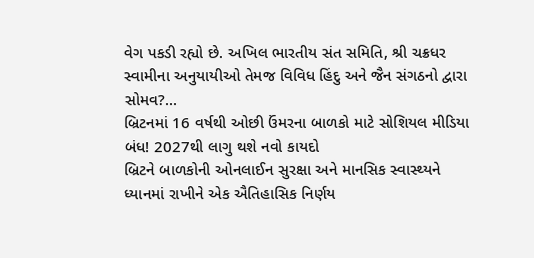વેગ પકડી રહ્યો છે. અખિલ ભારતીય સંત સમિતિ, શ્રી ચક્રધર સ્વામીના અનુયાયીઓ તેમજ વિવિધ હિંદુ અને જૈન સંગઠનો દ્વારા સોમવ?...
બ્રિટનમાં 16 વર્ષથી ઓછી ઉંમરના બાળકો માટે સોશિયલ મીડિયા બંધ! 2027થી લાગુ થશે નવો કાયદો
બ્રિટને બાળકોની ઓનલાઈન સુરક્ષા અને માનસિક સ્વાસ્થ્યને ધ્યાનમાં રાખીને એક ઐતિહાસિક નિર્ણય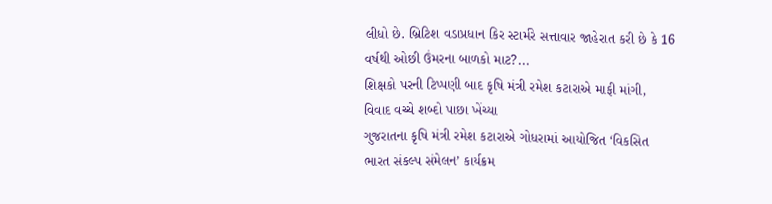લીધો છે. બ્રિટિશ વડાપ્રધાન કિર સ્ટાર્મરે સત્તાવાર જાહેરાત કરી છે કે 16 વર્ષથી ઓછી ઉંમરના બાળકો માટ?...
શિક્ષકો પરની ટિપ્પણી બાદ કૃષિ મંત્રી રમેશ કટારાએ માફી માંગી, વિવાદ વચ્ચે શબ્દો પાછા ખેંચ્યા
ગુજરાતના કૃષિ મંત્રી રમેશ કટારાએ ગોધરામાં આયોજિત ‘વિકસિત ભારત સંકલ્પ સંમેલન’ કાર્યક્રમ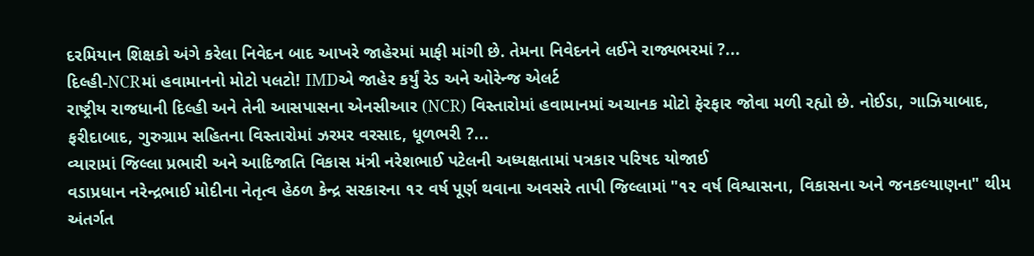દરમિયાન શિક્ષકો અંગે કરેલા નિવેદન બાદ આખરે જાહેરમાં માફી માંગી છે. તેમના નિવેદનને લઈને રાજ્યભરમાં ?...
દિલ્હી-NCRમાં હવામાનનો મોટો પલટો! IMDએ જાહેર કર્યું રેડ અને ઓરેન્જ એલર્ટ
રાષ્ટ્રીય રાજધાની દિલ્હી અને તેની આસપાસના એનસીઆર (NCR) વિસ્તારોમાં હવામાનમાં અચાનક મોટો ફેરફાર જોવા મળી રહ્યો છે. નોઈડા, ગાઝિયાબાદ, ફરીદાબાદ, ગુરુગ્રામ સહિતના વિસ્તારોમાં ઝરમર વરસાદ, ધૂળભરી ?...
વ્યારામાં જિલ્લા પ્રભારી અને આદિજાતિ વિકાસ મંત્રી નરેશભાઈ પટેલની અધ્યક્ષતામાં પત્રકાર પરિષદ યોજાઈ
વડાપ્રધાન નરેન્દ્રભાઈ મોદીના નેતૃત્વ હેઠળ કેન્દ્ર સરકારના ૧૨ વર્ષ પૂર્ણ થવાના અવસરે તાપી જિલ્લામાં "૧૨ વર્ષ વિશ્વાસના, વિકાસના અને જનકલ્યાણના" થીમ અંતર્ગત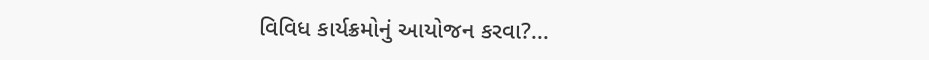વિવિધ કાર્યક્રમોનું આયોજન કરવા?...